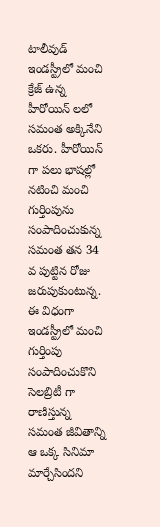టాలీవుడ్ ఇండస్ట్రీలో మంచి క్రేజ్ ఉన్న హీరోయిన్ లలో సమంత అక్కినేని ఒకరు. హీరోయిన్ గా పలు భాషల్లో నటించి మంచి గుర్తింపును సంపాదించుకున్న సమంత తన 34 వ పుట్టిన రోజు జరుపుకుంటున్న. ఈ విధంగా ఇండస్ట్రీలో మంచి గుర్తింపు సంపాదించుకొని సెలబ్రిటీ గా రాణిస్తున్న సమంత జీవితాన్ని ఆ ఒక్క సినిమా మార్చేసిందని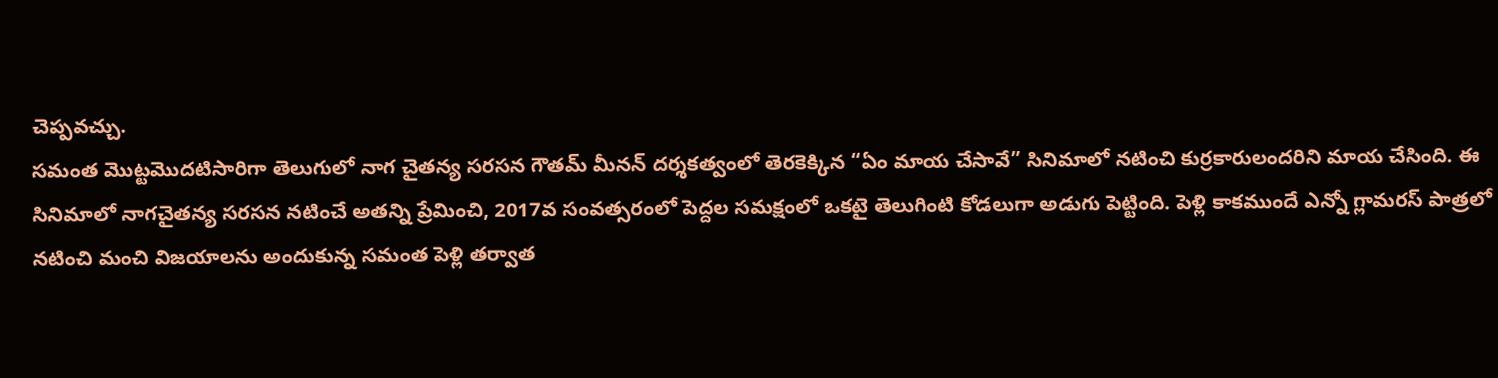చెప్పవచ్చు.
సమంత మొట్టమొదటిసారిగా తెలుగులో నాగ చైతన్య సరసన గౌతమ్ మీనన్ దర్శకత్వంలో తెరకెక్కిన “ఏం మాయ చేసావే” సినిమాలో నటించి కుర్రకారులందరిని మాయ చేసింది. ఈ సినిమాలో నాగచైతన్య సరసన నటించే అతన్ని ప్రేమించి, 2017వ సంవత్సరంలో పెద్దల సమక్షంలో ఒకటై తెలుగింటి కోడలుగా అడుగు పెట్టింది. పెళ్లి కాకముందే ఎన్నో గ్లామరస్ పాత్రలో నటించి మంచి విజయాలను అందుకున్న సమంత పెళ్లి తర్వాత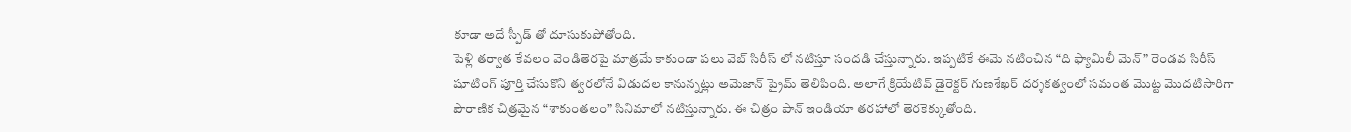కూడా అదే స్పీడ్ తో దూసుకుపోతోంది.
పెళ్లి తర్వాత కేవలం వెండితెరపై మాత్రమే కాకుండా పలు వెబ్ సిరీస్ లో నటిస్తూ సందడి చేస్తున్నారు. ఇప్పటికే ఈమె నటించిన “ది ఫ్యామిలీ మెన్” రెండవ సిరీస్ షూటింగ్ పూర్తి చేసుకొని త్వరలోనే విడుదల కానున్నట్లు అమెజాన్ ప్రైమ్ తెలిపింది. అలాగే క్రియేటివ్ డైరెక్టర్ గుణశేఖర్ దర్శకత్వంలో సమంత మొట్ట మొదటిసారిగా పౌరాణిక చిత్రమైన “శాకుంతలం” సినిమాలో నటిస్తున్నారు. ఈ చిత్రం పాన్ ఇండియా తరహాలో తెరకెక్కుతోంది.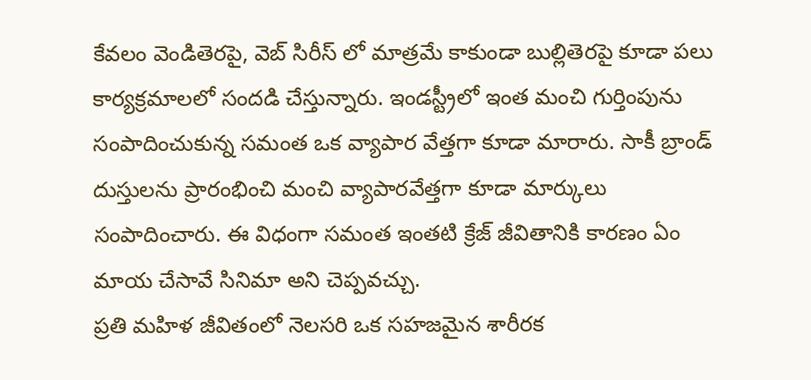కేవలం వెండితెరపై, వెబ్ సిరీస్ లో మాత్రమే కాకుండా బుల్లితెరపై కూడా పలు కార్యక్రమాలలో సందడి చేస్తున్నారు. ఇండస్ట్రీలో ఇంత మంచి గుర్తింపును సంపాదించుకున్న సమంత ఒక వ్యాపార వేత్తగా కూడా మారారు. సాకీ బ్రాండ్ దుస్తులను ప్రారంభించి మంచి వ్యాపారవేత్తగా కూడా మార్కులు సంపాదించారు. ఈ విధంగా సమంత ఇంతటి క్రేజ్ జీవితానికి కారణం ఏం మాయ చేసావే సినిమా అని చెప్పవచ్చు.
ప్రతి మహిళ జీవితంలో నెలసరి ఒక సహజమైన శారీరక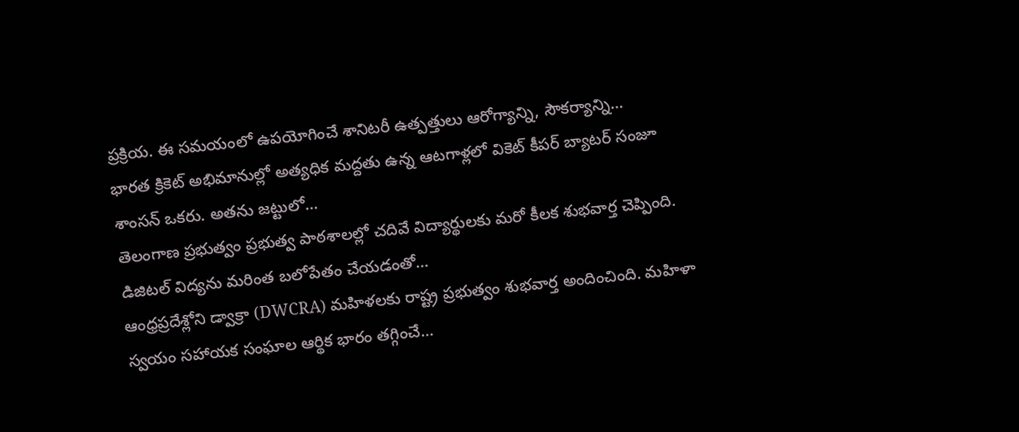ప్రక్రియ. ఈ సమయంలో ఉపయోగించే శానిటరీ ఉత్పత్తులు ఆరోగ్యాన్ని, సౌకర్యాన్ని…
భారత క్రికెట్ అభిమానుల్లో అత్యధిక మద్దతు ఉన్న ఆటగాళ్లలో వికెట్ కీపర్ బ్యాటర్ సంజూ శాంసన్ ఒకరు. అతను జట్టులో…
తెలంగాణ ప్రభుత్వం ప్రభుత్వ పాఠశాలల్లో చదివే విద్యార్థులకు మరో కీలక శుభవార్త చెప్పింది. డిజిటల్ విద్యను మరింత బలోపేతం చేయడంతో…
ఆంధ్రప్రదేశ్లోని డ్వాక్రా (DWCRA) మహిళలకు రాష్ట్ర ప్రభుత్వం శుభవార్త అందించింది. మహిళా స్వయం సహాయక సంఘాల ఆర్థిక భారం తగ్గించే…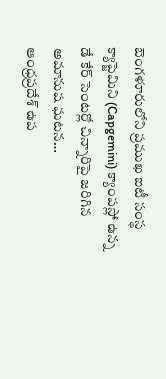బెంగళూరులోని ప్రముఖ ఐటీ సంస్థ క్యాప్జెమిని (Capgemini) క్యాంపస్లో ఉన్న డే కేర్ సెంటర్లో చిన్నారిపై జరిగిన అమానుష ఘటన…
ఆంధ్రప్రదేశ్ ఉప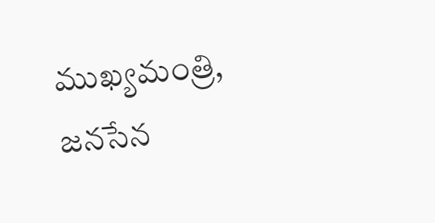ముఖ్యమంత్రి, జనసేన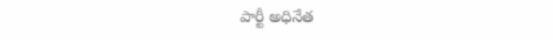పార్టీ అధినేత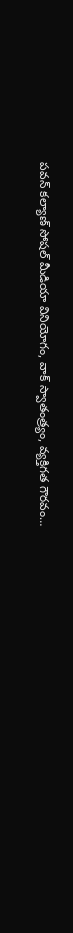పవన్ కల్యాణ్ సోషల్ మీడియా వినియోగం, వాక్ స్వాతంత్ర్యం, వ్యక్తిగత గౌరవం…